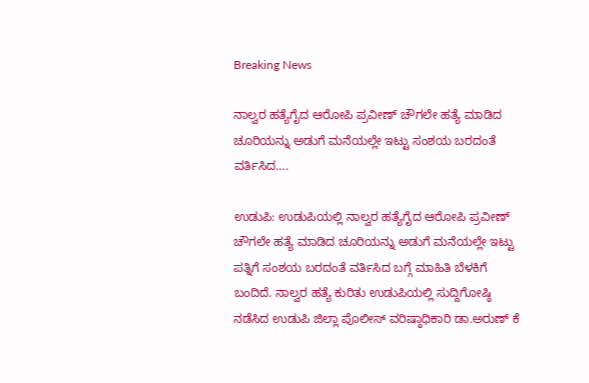Breaking News

ನಾಲ್ವರ ಹತ್ಯೆಗೈದ ಆರೋಪಿ ಪ್ರವೀಣ್ ಚೌಗಲೇ ಹತ್ಯೆ ಮಾಡಿದ ಚೂರಿಯನ್ನು ಅಡುಗೆ ಮನೆಯಲ್ಲೇ ಇಟ್ಟು ಸಂಶಯ ಬರದಂತೆ ವರ್ತಿಸಿದ….

ಉಡುಪಿ: ಉಡುಪಿಯಲ್ಲಿ ನಾಲ್ವರ ಹತ್ಯೆಗೈದ ಆರೋಪಿ ಪ್ರವೀಣ್ ಚೌಗಲೇ ಹತ್ಯೆ ಮಾಡಿದ ಚೂರಿಯನ್ನು ಅಡುಗೆ ಮನೆಯಲ್ಲೇ ಇಟ್ಟು ಪತ್ನಿಗೆ ಸಂಶಯ ಬರದಂತೆ ವರ್ತಿಸಿದ ಬಗ್ಗೆ ಮಾಹಿತಿ ಬೆಳಕಿಗೆ ಬಂದಿದೆ. ನಾಲ್ವರ ಹತ್ಯೆ ಕುರಿತು ಉಡುಪಿಯಲ್ಲಿ ಸುದ್ದಿಗೋಷ್ಠಿ ನಡೆಸಿದ ಉಡುಪಿ ಜಿಲ್ಲಾ ಪೊಲೀಸ್ ವರಿಷ್ಠಾಧಿಕಾರಿ ಡಾ.ಅರುಣ್ ಕೆ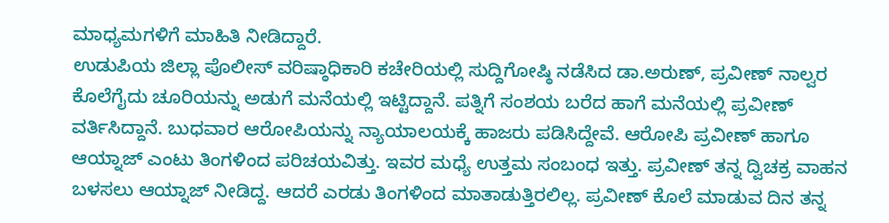ಮಾಧ್ಯಮಗಳಿಗೆ ಮಾಹಿತಿ ನೀಡಿದ್ದಾರೆ.
ಉಡುಪಿಯ ಜಿಲ್ಲಾ ಪೊಲೀಸ್ ವರಿಷ್ಠಾಧಿಕಾರಿ ಕಚೇರಿಯಲ್ಲಿ ಸುದ್ದಿಗೋಷ್ಠಿ ನಡೆಸಿದ ಡಾ.ಅರುಣ್, ಪ್ರವೀಣ್ ನಾಲ್ವರ ಕೊಲೆಗೈದು ಚೂರಿಯನ್ನು ಅಡುಗೆ ಮನೆಯಲ್ಲಿ ಇಟ್ಟಿದ್ದಾನೆ. ಪತ್ನಿಗೆ ಸಂಶಯ ಬರೆದ ಹಾಗೆ ಮನೆಯಲ್ಲಿ ಪ್ರವೀಣ್ ವರ್ತಿಸಿದ್ದಾನೆ. ಬುಧವಾರ ಆರೋಪಿಯನ್ನು ನ್ಯಾಯಾಲಯಕ್ಕೆ ಹಾಜರು ಪಡಿಸಿದ್ದೇವೆ. ಆರೋಪಿ ಪ್ರವೀಣ್ ಹಾಗೂ ಆಯ್ನಾಜ್ ಎಂಟು ತಿಂಗಳಿಂದ ಪರಿಚಯವಿತ್ತು. ಇವರ ಮಧ್ಯೆ ಉತ್ತಮ ಸಂಬಂಧ ಇತ್ತು. ಪ್ರವೀಣ್ ತನ್ನ ದ್ವಿಚಕ್ರ ವಾಹನ ಬಳಸಲು ಆಯ್ನಾಜ್ ನೀಡಿದ್ದ. ಆದರೆ ಎರಡು ತಿಂಗಳಿಂದ ಮಾತಾಡುತ್ತಿರಲಿಲ್ಲ. ಪ್ರವೀಣ್ ಕೊಲೆ ಮಾಡುವ ದಿನ ತನ್ನ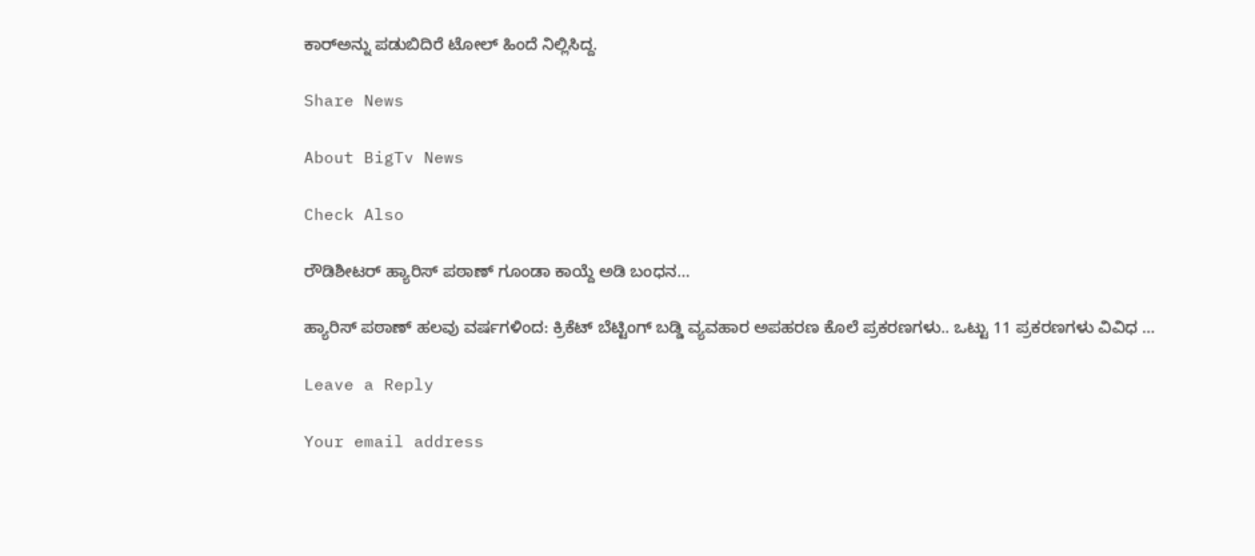ಕಾರ್‌ಅನ್ನು ಪಡುಬಿದಿರೆ ಟೋಲ್ ಹಿಂದೆ ನಿಲ್ಲಿಸಿದ್ದ.

Share News

About BigTv News

Check Also

ರೌಡಿಶೀಟರ್ ಹ್ಯಾರಿಸ್ ಪಠಾಣ್ ಗೂಂಡಾ ಕಾಯ್ದೆ ಅಡಿ ಬಂಧನ…

ಹ್ಯಾರಿಸ್ ಪಠಾಣ್ ಹಲವು ವರ್ಷಗಳಿಂದ: ಕ್ರಿಕೆಟ್ ಬೆಟ್ಟಿಂಗ್ ಬಡ್ಡಿ ವ್ಯವಹಾರ ಅಪಹರಣ ಕೊಲೆ ಪ್ರಕರಣಗಳು.. ಒಟ್ಟು 11 ಪ್ರಕರಣಗಳು ವಿವಿಧ …

Leave a Reply

Your email address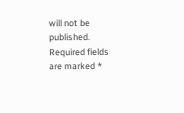will not be published. Required fields are marked *